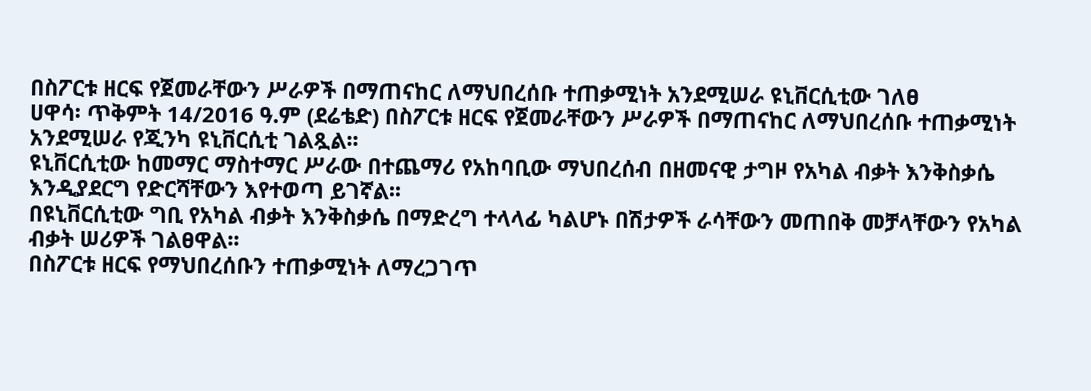በስፖርቱ ዘርፍ የጀመራቸውን ሥራዎች በማጠናከር ለማህበረሰቡ ተጠቃሚነት አንደሚሠራ ዩኒቨርሲቲው ገለፀ
ሀዋሳ፡ ጥቅምት 14/2016 ዓ.ም (ደሬቴድ) በስፖርቱ ዘርፍ የጀመራቸውን ሥራዎች በማጠናከር ለማህበረሰቡ ተጠቃሚነት አንደሚሠራ የጂንካ ዩኒቨርሲቲ ገልጿል፡፡
ዩኒቨርሲቲው ከመማር ማስተማር ሥራው በተጨማሪ የአከባቢው ማህበረሰብ በዘመናዊ ታግዞ የአካል ብቃት እንቅስቃሴ እንዲያደርግ የድርሻቸውን እየተወጣ ይገኛል፡፡
በዩኒቨርሲቲው ግቢ የአካል ብቃት እንቅስቃሴ በማድረግ ተላላፊ ካልሆኑ በሽታዎች ራሳቸውን መጠበቅ መቻላቸውን የአካል ብቃት ሠሪዎች ገልፀዋል፡፡
በስፖርቱ ዘርፍ የማህበረሰቡን ተጠቃሚነት ለማረጋገጥ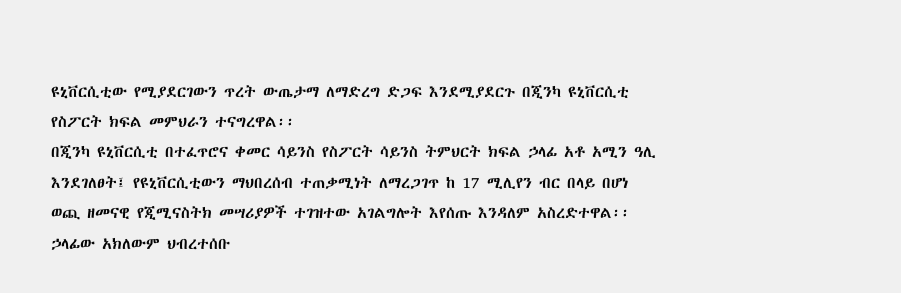ዩኒቨርሲቲው የሚያደርገውን ጥረት ውጤታማ ለማድረግ ድጋፍ እንደሚያደርጉ በጂንካ ዩኒቨርሲቲ የስፖርት ክፍል መምህራን ተናግረዋል፡፡
በጂንካ ዩኒቨርሲቲ በተፈጥሮና ቀመር ሳይንስ የስፖርት ሳይንስ ትምህርት ክፍል ኃላፊ አቶ አሚን ዓሊ እንደገለፀት፤ የዩኒቨርሲቲውን ማህበረሰብ ተጠቃሚነት ለማረጋገጥ ከ 17 ሚሊየን ብር በላይ በሆነ ወጪ ዘመናዊ የጂሚናስትክ መሣሪያዎች ተገዝተው አገልግሎት እየሰጡ እንዳለም አስረድተዋል፡፡
ኃላፊው አክለውም ህብረተሰቡ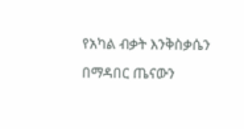የአካል ብቃት እንቅስቃሴን በማዳበር ጤናውን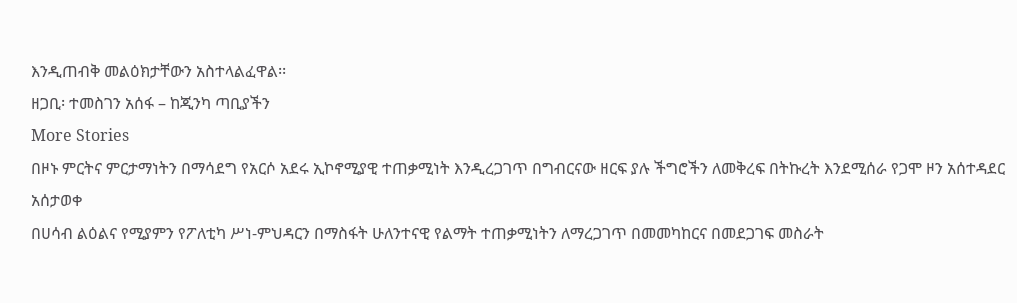እንዲጠብቅ መልዕክታቸውን አስተላልፈዋል፡፡
ዘጋቢ፡ ተመስገን አሰፋ – ከጂንካ ጣቢያችን
More Stories
በዞኑ ምርትና ምርታማነትን በማሳደግ የአርሶ አደሩ ኢኮኖሚያዊ ተጠቃሚነት እንዲረጋገጥ በግብርናው ዘርፍ ያሉ ችግሮችን ለመቅረፍ በትኩረት እንደሚሰራ የጋሞ ዞን አሰተዳደር አሰታወቀ
በሀሳብ ልዕልና የሚያምን የፖለቲካ ሥነ-ምህዳርን በማስፋት ሁለንተናዊ የልማት ተጠቃሚነትን ለማረጋገጥ በመመካከርና በመደጋገፍ መስራት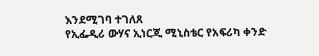እንደሚገባ ተገለጸ
የኢፌዲሪ ውሃና ኢነርጂ ሚኒስቴር የአፍሪካ ቀንድ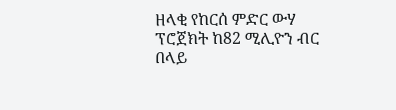ዘላቂ የከርሰ ምድር ውሃ ፕሮጀክት ከ82 ሚሊዮን ብር በላይ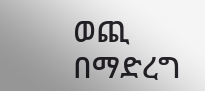ወጪ በማድረግ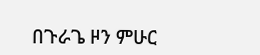በጉራጌ ዞን ምሁር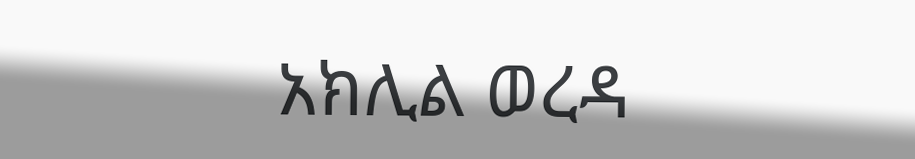አክሊል ወረዳ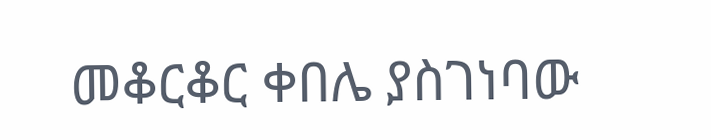መቆርቆር ቀበሌ ያስገነባው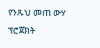የንጹህ መጠ ውሃ ፕሮጀክት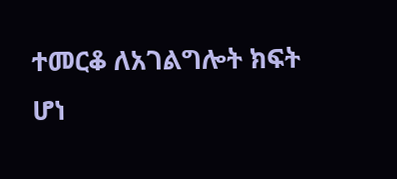ተመርቆ ለአገልግሎት ክፍት ሆነ